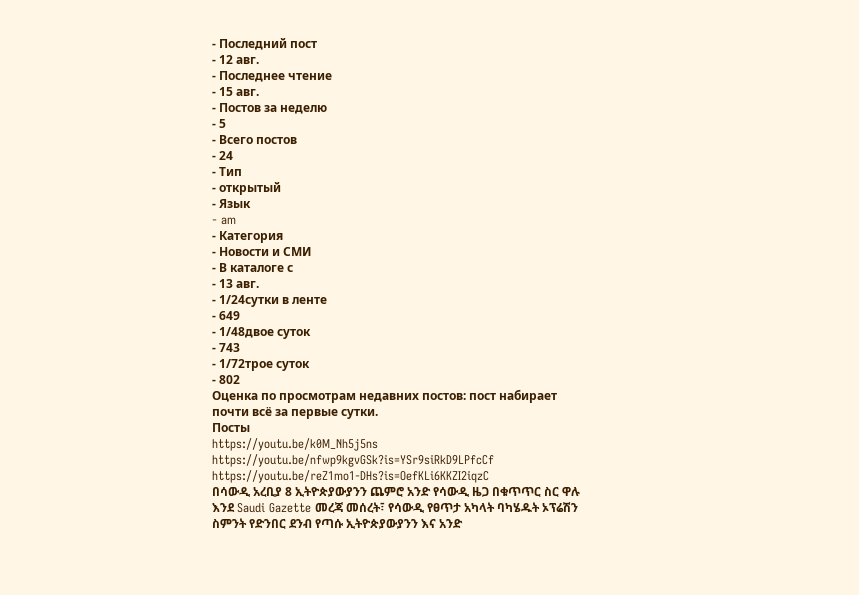- Последний пост
- 12 авг.
- Последнее чтение
- 15 авг.
- Постов за неделю
- 5
- Всего постов
- 24
- Тип
- открытый
- Язык
- am
- Категория
- Новости и СМИ
- В каталоге с
- 13 авг.
- 1/24сутки в ленте
- 649
- 1/48двое суток
- 743
- 1/72трое суток
- 802
Оценка по просмотрам недавних постов: пост набирает почти всё за первые сутки.
Посты
https://youtu.be/k0M_Nh5j5ns
https://youtu.be/nfwp9kgvGSk?is=YSr9siRkD9LPfcCf
https://youtu.be/reZ1mo1-DHs?is=OefKLi6KKZI2iqzC
በሳውዲ አረቢያ 8 ኢትዮጵያውያንን ጨምሮ አንድ የሳውዲ ዜጋ በቁጥጥር ስር ዋሉ እንደ Saudi Gazette መረጃ መሰረት፣ የሳውዲ የፀጥታ አካላት ባካሄዱት ኦፕሬሽን ስምንት የድንበር ደንብ የጣሱ ኢትዮጵያውያንን እና አንድ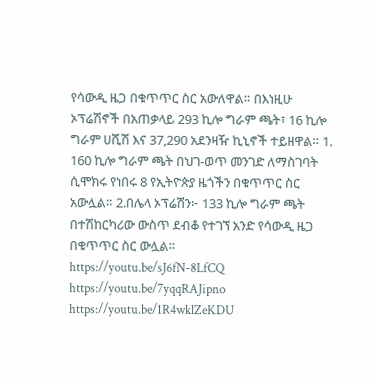የሳውዲ ዜጋ በቁጥጥር ስር አውለዋል። በእነዚሁ ኦፕሬሽኖች በአጠቃላይ 293 ኪሎ ግራም ጫት፣ 16 ኪሎ ግራም ሀሺሽ እና 37,290 አደንዛዥ ኪኒኖች ተይዘዋል። 1. 160 ኪሎ ግራም ጫት በህገ-ወጥ መንገድ ለማስገባት ሲሞክሩ የነበሩ 8 የኢትዮጵያ ዜጎችን በቁጥጥር ስር አውሏል። 2.በሌላ ኦፕሬሽን፦ 133 ኪሎ ግራም ጫት በተሽከርካሪው ውስጥ ደብቆ የተገኘ አንድ የሳውዲ ዜጋ በቁጥጥር ስር ውሏል።
https://youtu.be/sJ6fN-8LfCQ
https://youtu.be/7yqqRAJipno
https://youtu.be/1R4wklZeKDU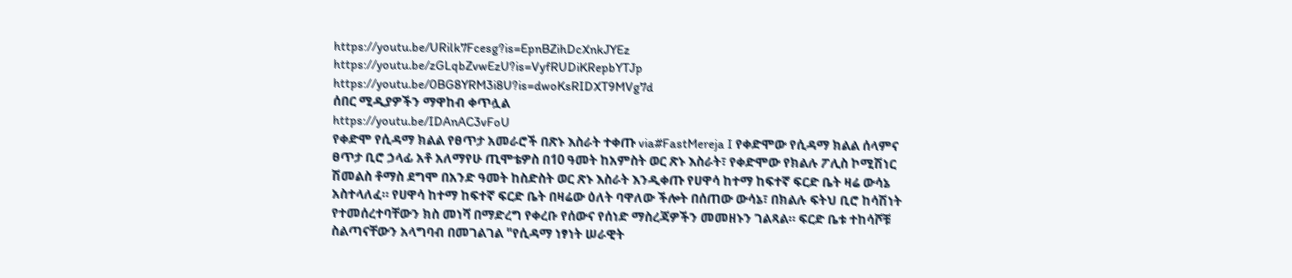https://youtu.be/URilk7Fcesg?is=EpnBZihDcXnkJYEz
https://youtu.be/zGLqbZvwEzU?is=VyfRUDiKRepbYTJp
https://youtu.be/0BG8YRM3i8U?is=dwoKsRIDXT9MVg7d
ሰበር ሚዲያዎችን ማዋከብ ቀጥሏል
https://youtu.be/IDAnAC3vFoU
የቀድሞ የሲዳማ ክልል የፀጥታ አመራሮች በጽኑ እስራት ተቀጡ via#FastMereja I የቀድሞው የሲዳማ ክልል ሰላምና ፀጥታ ቢሮ ኃላፊ አቶ አለማየሁ ጢሞቴዎስ በ10 ዓመት ከአምስት ወር ጽኑ እስራት፣ የቀድሞው የክልሉ ፖሊስ ኮሚሽነር ሽመልስ ቶማስ ደግሞ በአንድ ዓመት ከስድስት ወር ጽኑ እስራት እንዲቀጡ የሀዋሳ ከተማ ከፍተኛ ፍርድ ቤት ዛሬ ውሳኔ አስተላለፈ። የሀዋሳ ከተማ ከፍተኛ ፍርድ ቤት በዛሬው ዕለት ባዋለው ችሎት በሰጠው ውሳኔ፣ በክልሉ ፍትህ ቢሮ ከሳሽነት የተመሰረተባቸውን ክስ መነሻ በማድረግ የቀረቡ የሰውና የሰነድ ማስረጃዎችን መመዘኑን ገልጻል። ፍርድ ቤቱ ተከሳሾቹ ስልጣናቸውን አላግባብ በመገልገል "የሲዳማ ነፃነት ሠራዊት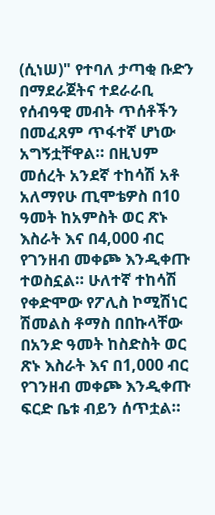(ሲነሠ)" የተባለ ታጣቂ ቡድን በማደራጀትና ተደራራቢ የሰብዓዊ መብት ጥሰቶችን በመፈጸም ጥፋተኛ ሆነው አግኝቷቸዋል። በዚህም መሰረት አንደኛ ተከሳሽ አቶ አለማየሁ ጢሞቴዎስ በ10 ዓመት ከአምስት ወር ጽኑ እስራት እና በ4,000 ብር የገንዘብ መቀጮ እንዲቀጡ ተወስኗል። ሁለተኛ ተከሳሽ የቀድሞው የፖሊስ ኮሚሽነር ሽመልስ ቶማስ በበኩላቸው በአንድ ዓመት ከስድስት ወር ጽኑ እስራት እና በ1,000 ብር የገንዘብ መቀጮ እንዲቀጡ ፍርድ ቤቱ ብይን ሰጥቷል።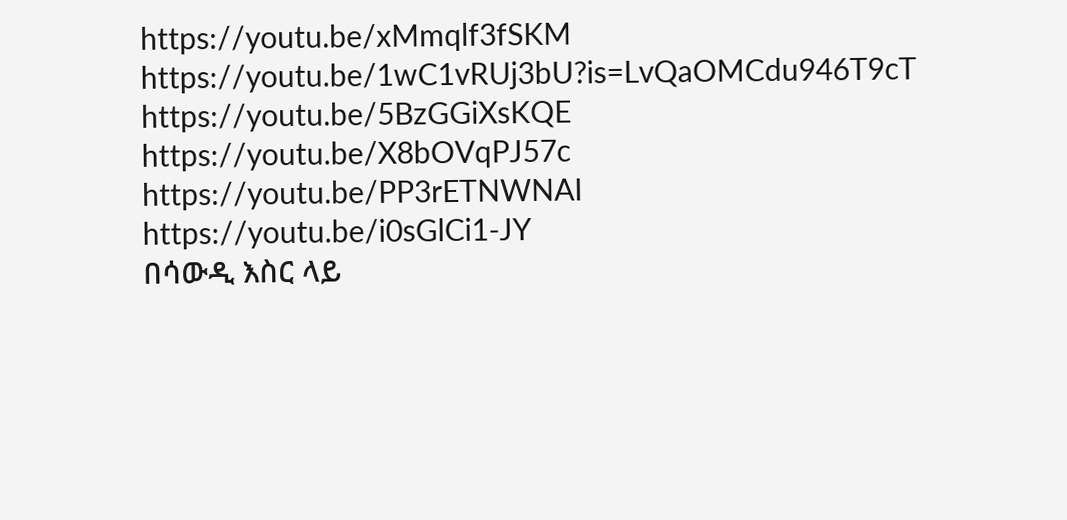https://youtu.be/xMmqlf3fSKM
https://youtu.be/1wC1vRUj3bU?is=LvQaOMCdu946T9cT
https://youtu.be/5BzGGiXsKQE
https://youtu.be/X8bOVqPJ57c
https://youtu.be/PP3rETNWNAI
https://youtu.be/i0sGlCi1-JY
በሳውዲ እስር ላይ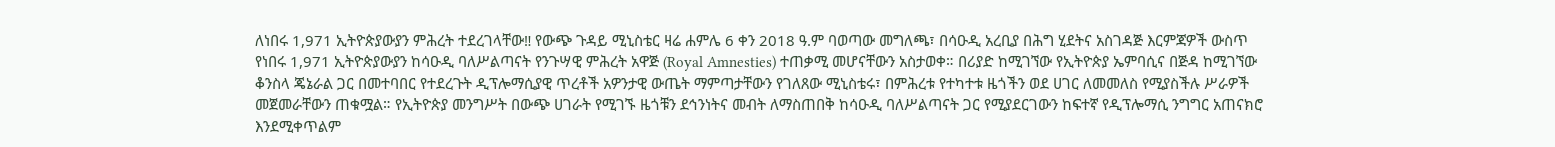ለነበሩ 1,971 ኢትዮጵያውያን ምሕረት ተደረገላቸው‼ የውጭ ጉዳይ ሚኒስቴር ዛሬ ሐምሌ 6 ቀን 2018 ዓ.ም ባወጣው መግለጫ፣ በሳዑዲ አረቢያ በሕግ ሂደትና አስገዳጅ እርምጃዎች ውስጥ የነበሩ 1,971 ኢትዮጵያውያን ከሳዑዲ ባለሥልጣናት የንጉሣዊ ምሕረት አዋጅ (Royal Amnesties) ተጠቃሚ መሆናቸውን አስታወቀ። በሪያድ ከሚገኘው የኢትዮጵያ ኤምባሲና በጅዳ ከሚገኘው ቆንስላ ጄኔራል ጋር በመተባበር የተደረጉት ዲፕሎማሲያዊ ጥረቶች አዎንታዊ ውጤት ማምጣታቸውን የገለጸው ሚኒስቴሩ፣ በምሕረቱ የተካተቱ ዜጎችን ወደ ሀገር ለመመለስ የሚያስችሉ ሥራዎች መጀመራቸውን ጠቁሟል። የኢትዮጵያ መንግሥት በውጭ ሀገራት የሚገኙ ዜጎቹን ደኅንነትና መብት ለማስጠበቅ ከሳዑዲ ባለሥልጣናት ጋር የሚያደርገውን ከፍተኛ የዲፕሎማሲ ንግግር አጠናክሮ እንደሚቀጥልም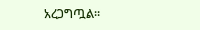አረጋግጧል።